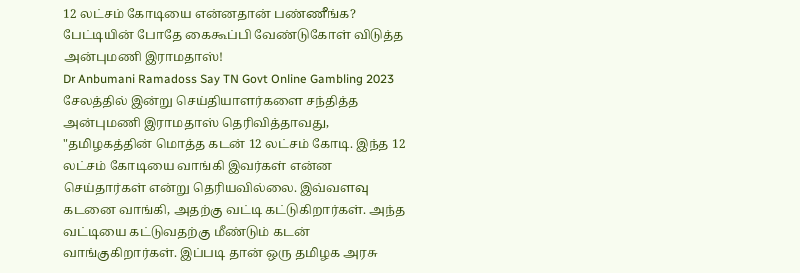12 லட்சம் கோடியை என்னதான் பண்ணீங்க? பேட்டியின் போதே கைகூப்பி வேண்டுகோள் விடுத்த அன்புமணி இராமதாஸ்!
Dr Anbumani Ramadoss Say TN Govt Online Gambling 2023
சேலத்தில் இன்று செய்தியாளர்களை சந்தித்த அன்புமணி இராமதாஸ் தெரிவித்தாவது, "தமிழகத்தின் மொத்த கடன் 12 லட்சம் கோடி. இந்த 12 லட்சம் கோடியை வாங்கி இவர்கள் என்ன செய்தார்கள் என்று தெரியவில்லை. இவ்வளவு கடனை வாங்கி, அதற்கு வட்டி கட்டுகிறார்கள். அந்த வட்டியை கட்டுவதற்கு மீண்டும் கடன் வாங்குகிறார்கள். இப்படி தான் ஒரு தமிழக அரசு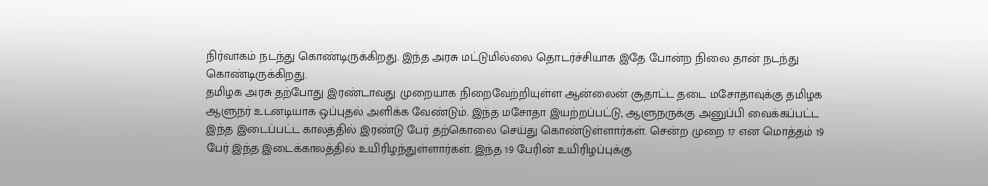நிர்வாகம் நடந்து கொண்டிருக்கிறது. இந்த அரசு மட்டுமில்லை தொடர்ச்சியாக இதே போன்ற நிலை தான் நடந்து கொண்டிருக்கிறது.
தமிழக அரசு தற்போது இரண்டாவது முறையாக நிறைவேற்றியுள்ள ஆன்லைன் சூதாட்ட தடை மசோதாவுக்கு தமிழக ஆளுநர் உடனடியாக ஒப்புதல் அளிக்க வேண்டும். இந்த மசோதா இயற்றப்பட்டு, ஆளுநருக்கு அனுப்பி வைக்கப்பட்ட இந்த இடைப்பட்ட காலத்தில் இரண்டு பேர் தற்கொலை செய்து கொண்டுள்ளார்கள். சென்ற முறை 17 என மொத்தம் 19 பேர் இந்த இடைக்காலத்தில் உயிரிழந்துள்ளார்கள். இந்த 19 பேரின் உயிரிழப்புக்கு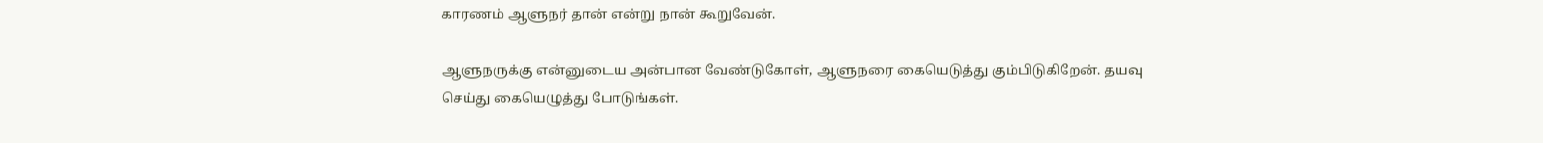காரணம் ஆளுநர் தான் என்று நான் கூறுவேன்.

ஆளுநருக்கு என்னுடைய அன்பான வேண்டுகோள், ஆளுநரை கையெடுத்து கும்பிடுகிறேன். தயவு செய்து கையெழுத்து போடுங்கள்.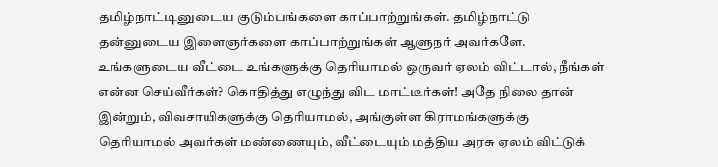தமிழ்நாட்டினுடைய குடும்பங்களை காப்பாற்றுங்கள். தமிழ்நாட்டு தன்னுடைய இளைஞர்களை காப்பாற்றுங்கள் ஆளுநர் அவர்களே.
உங்களுடைய வீட்டை உங்களுக்கு தெரியாமல் ஒருவர் ஏலம் விட்டால், நீங்கள் என்ன செய்வீர்கள்? கொதித்து எழுந்து விட மாட்டீர்கள்! அதே நிலை தான் இன்றும், விவசாயிகளுக்கு தெரியாமல், அங்குள்ள கிராமங்களுக்கு தெரியாமல் அவர்கள் மண்ணையும், வீட்டையும் மத்திய அரசு ஏலம் விட்டுக்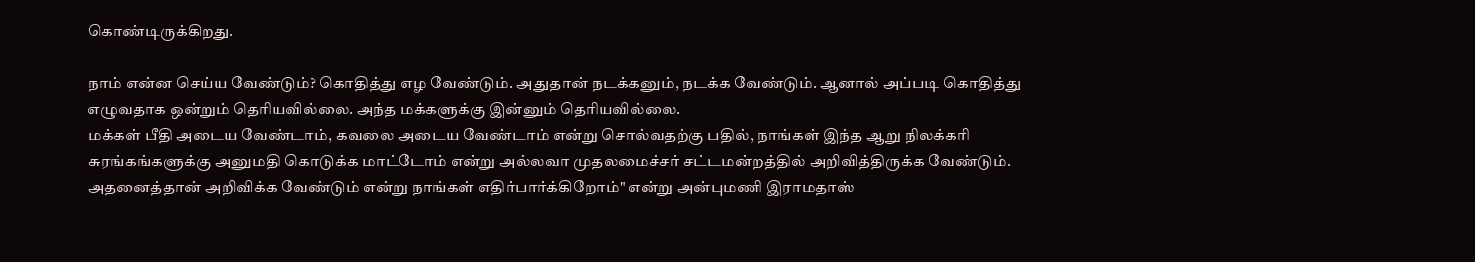கொண்டிருக்கிறது.

நாம் என்ன செய்ய வேண்டும்? கொதித்து எழ வேண்டும். அதுதான் நடக்கனும், நடக்க வேண்டும். ஆனால் அப்படி கொதித்து எழுவதாக ஒன்றும் தெரியவில்லை. அந்த மக்களுக்கு இன்னும் தெரியவில்லை.
மக்கள் பீதி அடைய வேண்டாம், கவலை அடைய வேண்டாம் என்று சொல்வதற்கு பதில், நாங்கள் இந்த ஆறு நிலக்கரி சுரங்கங்களுக்கு அனுமதி கொடுக்க மாட்டோம் என்று அல்லவா முதலமைச்சர் சட்டமன்றத்தில் அறிவித்திருக்க வேண்டும். அதனைத்தான் அறிவிக்க வேண்டும் என்று நாங்கள் எதிர்பார்க்கிறோம்" என்று அன்புமணி இராமதாஸ்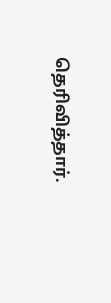தெரிவித்தார்.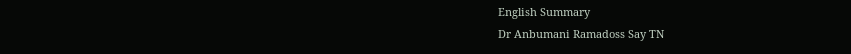English Summary
Dr Anbumani Ramadoss Say TN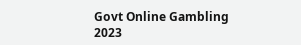Govt Online Gambling 2023